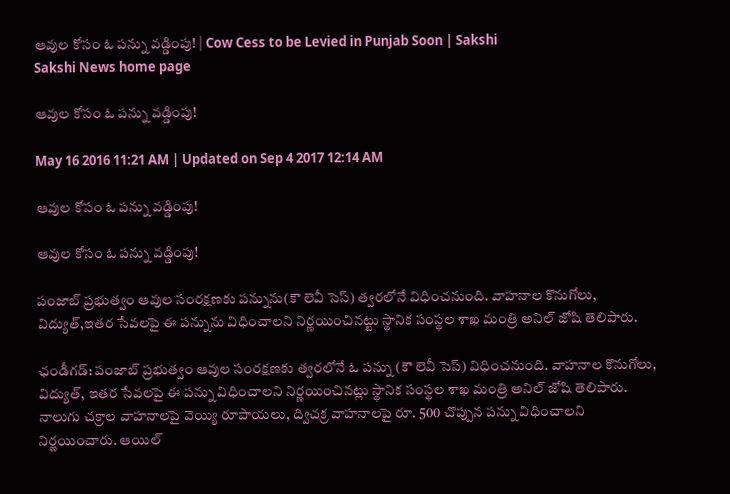ఆవుల కోసం ఓ పన్ను వడ్డింపు! | Cow Cess to be Levied in Punjab Soon | Sakshi
Sakshi News home page

ఆవుల కోసం ఓ పన్ను వడ్డింపు!

May 16 2016 11:21 AM | Updated on Sep 4 2017 12:14 AM

ఆవుల కోసం ఓ పన్ను వడ్డింపు!

ఆవుల కోసం ఓ పన్ను వడ్డింపు!

పంజాబ్ ప్రభుత్వం ఆవుల సంరక్షణకు పన్నును(కౌ లెవీ సెస్) త్వరలోనే విధించనుంది. వాహనాల కొనుగోలు, విద్యుత్,ఇతర సేవలపై ఈ పన్నును విధించాలని నిర్ణయించినట్టు స్థానిక సంస్థల శాఖ మంత్రి అనిల్ జోషి తెలిపారు.

ఛండీగడ్: పంజాబ్ ప్రభుత్వం ఆవుల సంరక్షణకు త్వరలోనే ఓ పన్ను (కౌ లెవీ సెస్) విధించనుంది. వాహనాల కొనుగోలు, విద్యుత్, ఇతర సేవలపై ఈ పన్ను విధించాలని నిర్ణయించినట్లు స్థానిక సంస్థల శాఖ మంత్రి అనిల్ జోషి తెలిపారు. నాలుగు చక్రాల వాహనాలపై వెయ్యి రూపాయలు, ద్విచక్ర వాహనాలపై రూ. 500 చొప్పున పన్ను విధించాలని నిర్ణయించారు. ఆయిల్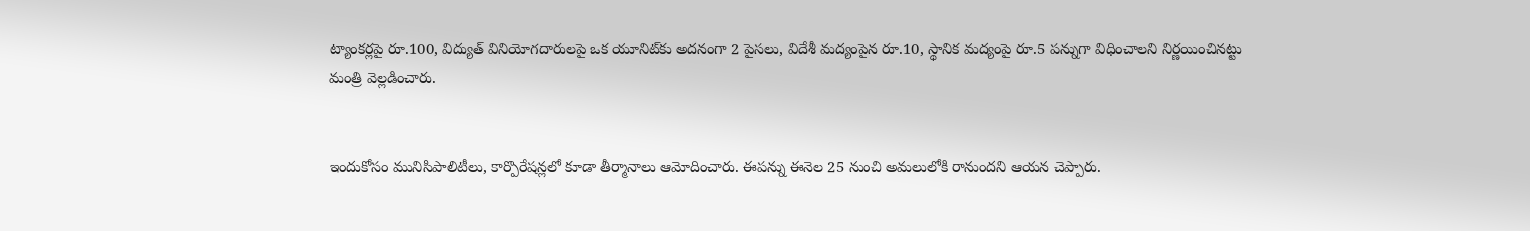ట్యాంకర్లపై రూ.100, విద్యుత్ వినియోగదారులపై ఒక యూనిట్‌కు అదనంగా 2 పైసలు, విదేశీ మద్యంపైన రూ.10, స్థానిక మద్యంపై రూ.5 పన్నుగా విధించాలని నిర్ణయించినట్టు మంత్రి వెల్లడించారు.


ఇందుకోసం మునిసిపాలిటీలు, కార్పొరేషన్లలో కూడా తీర్మానాలు ఆమోదించారు. ఈపన్ను ఈనెల 25 నుంచి అమలులోకి రానుందని ఆయన చెప్పారు.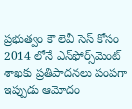ప్రభుత్వం కౌ లెవీ సెస్ కోసం 2014 లోనే ఎన్‌ఫోర్స్‌మెంట్ శాఖకు ప్రతిపాదనలు పంపగా ఇప్పుడు ఆమోదం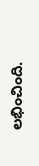లభించింది.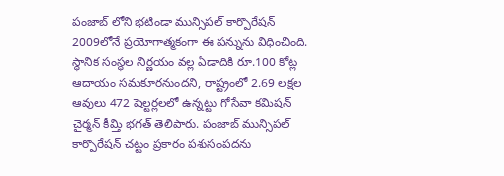పంజాబ్ లోని భటిండా మున్సిపల్ కార్పొరేషన్ 2009లోనే ప్రయోగాత్మకంగా ఈ పన్నును విధించింది. స్థానిక సంస్థల నిర్ణయం వల్ల ఏడాదికి రూ.100 కోట్ల ఆదాయం సమకూరనుందని, రాష్ట్రంలో 2.69 లక్షల ఆవులు 472 షెల్టర్లలలో ఉన్నట్టు గోసేవా కమిషన్ చైర్మన్ కీమ్తి భగత్ తెలిపారు. పంజాబ్ మున్సిపల్ కార్పొరేషన్ చట్టం ప్రకారం పశుసంపదను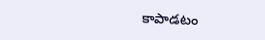కాపాడటం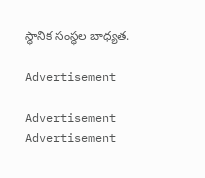స్థానిక సంస్థల బాధ్యత.

Advertisement

Advertisement
Advertisement